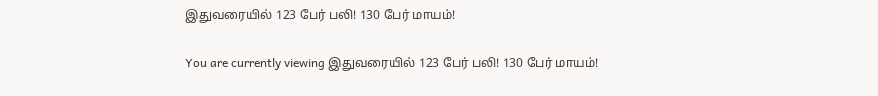இதுவரையில் 123 பேர் பலி! 130 பேர் மாயம்!

You are currently viewing இதுவரையில் 123 பேர் பலி! 130 பேர் மாயம்!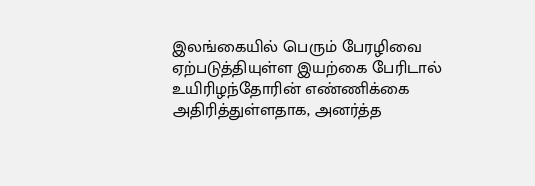இலங்கையில் பெரும் பேரழிவை ஏற்படுத்தியுள்ள இயற்கை பேரிடால் உயிரிழந்தோரின் எண்ணிக்கை அதிரித்துள்ளதாக, அனர்த்த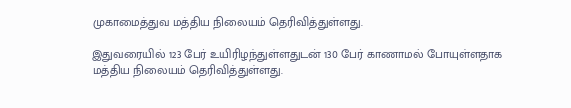முகாமைத்துவ மத்திய நிலையம் தெரிவித்துள்ளது.

இதுவரையில் 123 பேர் உயிரிழந்துள்ளதுடன் 130 பேர் காணாமல் போயுள்ளதாக மத்திய நிலையம் தெரிவித்துள்ளது.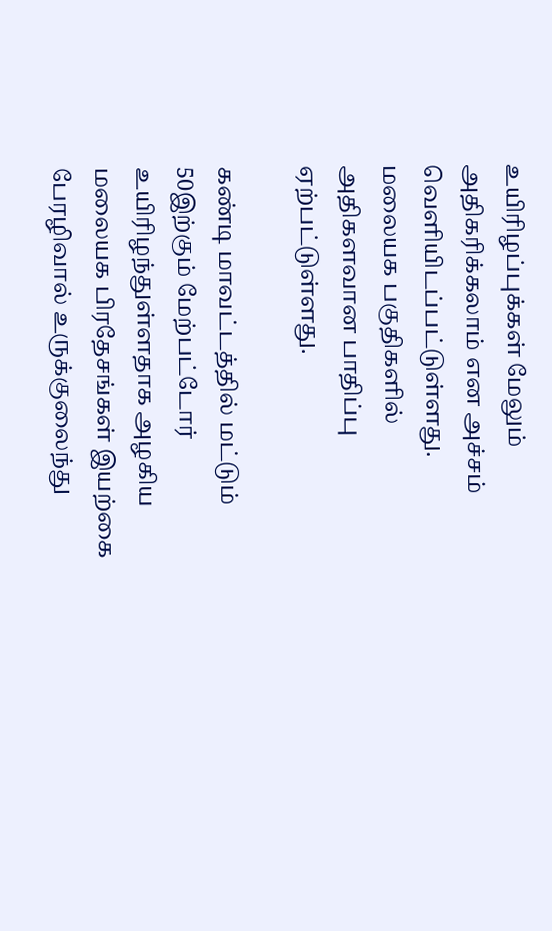உயிரிழப்புக்கள் மேலும் அதிகரிக்கலாம் என அச்சம் வெளியிடப்பட்டுள்ளது. மலையக பகுதிகளில் அதிகளவான பாதிப்பு ஏற்பட்டுள்ளது.

கண்டி மாவட்டத்தில் மட்டும் 50இற்கும் மேற்பட்டோர் உயிரிழந்துள்ளதாக அழகிய மலையக பிரதேசங்கள் இயற்கை பேரழிவால் உருக்குலைந்து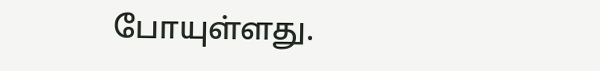போயுள்ளது.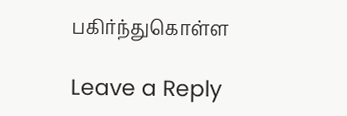பகிர்ந்துகொள்ள

Leave a Reply